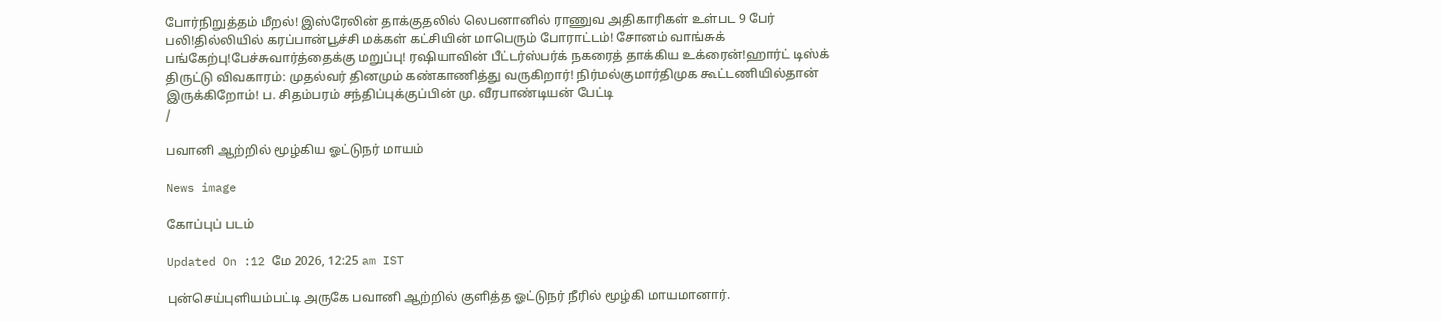போர்நிறுத்தம் மீறல்! இஸ்ரேலின் தாக்குதலில் லெபனானில் ராணுவ அதிகாரிகள் உள்பட 9 பேர் பலி!தில்லியில் கரப்பான்பூச்சி மக்கள் கட்சியின் மாபெரும் போராட்டம்! சோனம் வாங்சுக் பங்கேற்பு!பேச்சுவார்த்தைக்கு மறுப்பு! ரஷியாவின் பீட்டர்ஸ்பர்க் நகரைத் தாக்கிய உக்ரைன்!ஹார்ட் டிஸ்க் திருட்டு விவகாரம்: முதல்வர் தினமும் கண்காணித்து வருகிறார்! நிர்மல்குமார்திமுக கூட்டணியில்தான் இருக்கிறோம்! ப. சிதம்பரம் சந்திப்புக்குப்பின் மு. வீரபாண்டியன் பேட்டி
/

பவானி ஆற்றில் மூழ்கிய ஓட்டுநர் மாயம்

News image

கோப்புப் படம்

Updated On :12 மே 2026, 12:25 am IST

புன்செய்புளியம்பட்டி அருகே பவானி ஆற்றில் குளித்த ஓட்டுநர் நீரில் மூழ்கி மாயமானார்.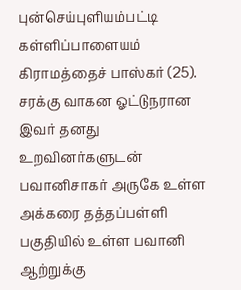புன்செய்புளியம்பட்டி கள்ளிப்பாளையம் கிராமத்தைச் பாஸ்கர் (25). சரக்கு வாகன ஓட்டுநரான இவர் தனது உறவினர்களுடன் பவானிசாகர் அருகே உள்ள அக்கரை தத்தப்பள்ளி பகுதியில் உள்ள பவானி ஆற்றுக்கு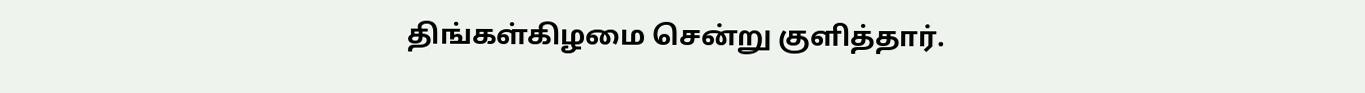திங்கள்கிழமை சென்று குளித்தார்.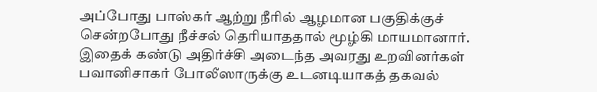அப்போது பாஸ்கர் ஆற்று நீரில் ஆழமான பகுதிக்குச் சென்றபோது நீச்சல் தெரியாததால் மூழ்கி மாயமானார். இதைக் கண்டு அதிர்ச்சி அடைந்த அவரது உறவினர்கள் பவானிசாகர் போலீஸாருக்கு உடனடியாகத் தகவல்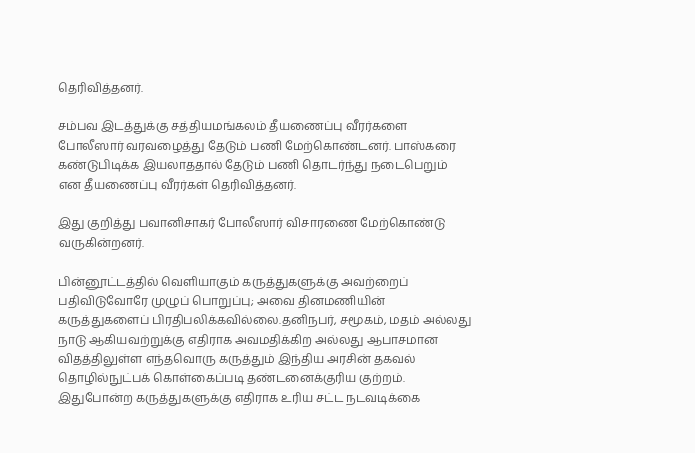தெரிவித்தனர்.

சம்பவ இடத்துக்கு சத்தியமங்கலம் தீயணைப்பு வீரர்களை போலீஸார் வரவழைத்து தேடும் பணி மேற்கொண்டனர். பாஸ்கரை கண்டுபிடிக்க இயலாததால் தேடும் பணி தொடர்ந்து நடைபெறும் என தீயணைப்பு வீரர்கள் தெரிவித்தனர்.

இது குறித்து பவானிசாகர் போலீஸார் விசாரணை மேற்கொண்டு வருகின்றனர்.

பின்னூட்டத்தில் வெளியாகும் கருத்துகளுக்கு அவற்றைப் பதிவிடுவோரே முழுப் பொறுப்பு; அவை தினமணியின் கருத்துகளைப் பிரதிபலிக்கவில்லை.தனிநபர், சமூகம், மதம் அல்லது நாடு ஆகியவற்றுக்கு எதிராக அவமதிக்கிற அல்லது ஆபாசமான விதத்திலுள்ள எந்தவொரு கருத்தும் இந்திய அரசின் தகவல் தொழில்நுட்பக் கொள்கைப்படி தண்டனைக்குரிய குற்றம். இதுபோன்ற கருத்துகளுக்கு எதிராக உரிய சட்ட நடவடிக்கை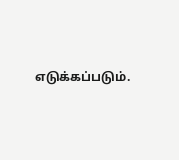எடுக்கப்படும்.